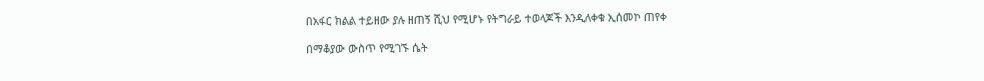በአፋር ክልል ተይዘው ያሉ ዘጠኝ ሺህ የሚሆኑ የትግራይ ተወላጆች እንዲለቀቁ ኢሰመኮ ጠየቀ

በማቆያው ውስጥ የሚገኙ ሴት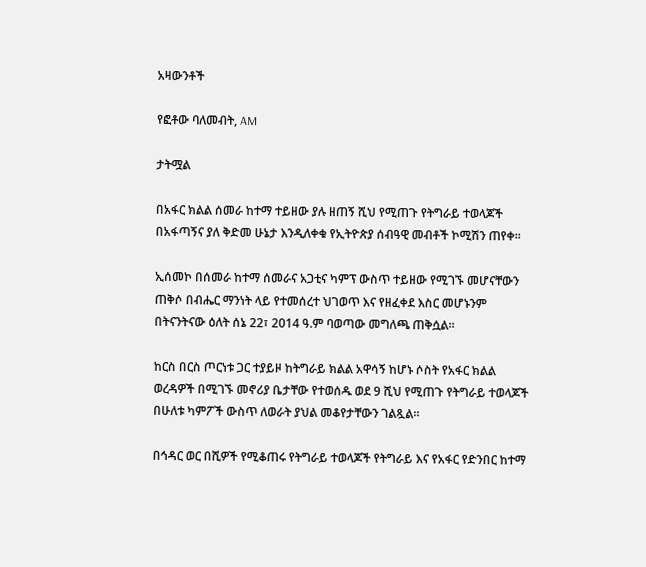አዛውንቶች

የፎቶው ባለመብት, AM

ታትሟል

በአፋር ክልል ሰመራ ከተማ ተይዘው ያሉ ዘጠኝ ሺህ የሚጠጉ የትግራይ ተወላጆች በአፋጣኝና ያለ ቅድመ ሁኔታ እንዲለቀቁ የኢትዮጵያ ሰብዓዊ መብቶች ኮሚሽን ጠየቀ።

ኢሰመኮ በሰመራ ከተማ ሰመራና አጋቲና ካምፕ ውስጥ ተይዘው የሚገኙ መሆናቸውን ጠቅሶ በብሔር ማንነት ላይ የተመሰረተ ህገወጥ እና የዘፈቀደ እስር መሆኑንም በትናንትናው ዕለት ሰኔ 22፣ 2014 ዓ.ም ባወጣው መግለጫ ጠቅሷል።

ከርስ በርስ ጦርነቱ ጋር ተያይዞ ከትግራይ ክልል አዋሳኝ ከሆኑ ሶስት የአፋር ክልል ወረዳዎች በሚገኙ መኖሪያ ቤታቸው የተወሰዱ ወደ 9 ሺህ የሚጠጉ የትግራይ ተወላጆች በሁለቱ ካምፖች ውስጥ ለወራት ያህል መቆየታቸውን ገልጿል።

በኅዳር ወር በሺዎች የሚቆጠሩ የትግራይ ተወላጆች የትግራይ እና የአፋር የድንበር ከተማ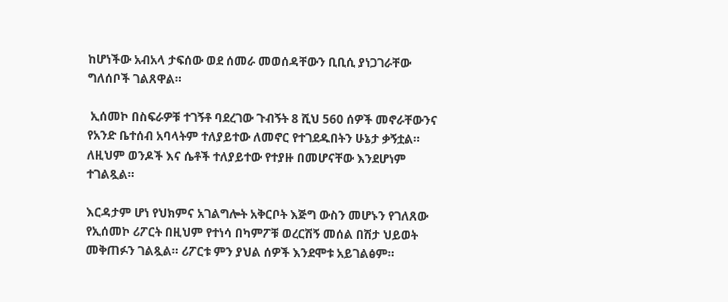ከሆነችው አብአላ ታፍሰው ወደ ሰመራ መወሰዳቸውን ቢቢሲ ያነጋገራቸው ግለሰቦች ገልጸዋል።

 ኢሰመኮ በስፍራዎቹ ተገኝቶ ባደረገው ጉብኝት 8 ሺህ 560 ሰዎች መኖራቸውንና የአንድ ቤተሰብ አባላትም ተለያይተው ለመኖር የተገደዱበትን ሁኔታ ቃኝቷል። ለዚህም ወንዶች እና ሴቶች ተለያይተው የተያዙ በመሆናቸው እንደሆነም ተገልጿል።

እርዳታም ሆነ የህክምና አገልግሎት አቅርቦት እጅግ ውስን መሆኑን የገለጸው የኢሰመኮ ሪፖርት በዚህም የተነሳ በካምፖቹ ወረርሽኝ መሰል በሽታ ህይወት መቅጠፉን ገልጿል። ሪፖርቱ ምን ያህል ሰዎች እንደሞቱ አይገልፅም።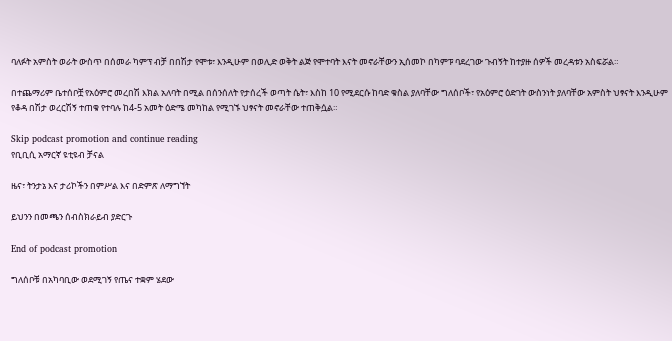ባለፉት አምስት ወራት ውስጥ በሰመራ ካምፕ ብቻ በበሽታ የሞቱ፣ እንዲሁም በወሊድ ወቅት ልጅ የሞተባት እናት መኖራቸውን ኢሰመኮ በካምፑ ባደረገው ጉብኝት ከተያዙ ሰዎች መረዳቱን አስፍሯል።

በተጨማሪም ቤተሰቦቿ የአዕምሮ መረበሽ እክል አለባት በሚል በሰንሰለት የታሰረች ወጣት ሴት፣ እስከ 10 የሚደርሱ ከባድ ቁስል ያለባቸው ግለሰቦች፣ የአዕምሮ ዕድገት ውስንነት ያለባቸው አምስት ህፃናት እንዲሁም የቆዳ በሽታ ወረርሽኝ ተጠቁ የተባሉ ከ4-5 አመት ዕድሜ መካከል የሚገኙ ህፃናት መኖራቸው ተጠቅሷል።

Skip podcast promotion and continue reading
የቢቢሲ አማርኛ ዩቲዩብ ቻናል

ዜና፣ ትንታኔ እና ታሪኮችን በምሥል እና በድምጽ ለማግኘት

ይህንን በመጫን ሰብስክራይብ ያድርጉ

End of podcast promotion

ግለሰቦቹ በአካባቢው ወደሚገኝ የጤና ተቋም ሄደው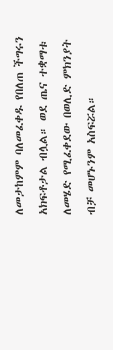ለመታከምም ባለመፈቀዱ የበለጠ ችግሩን አክፍቶታል ብሏል። ወደ ጤና ተቋማቱ ለመሄድ የሚፈቀደው በወሊድ ምክንያት ብቻ መሆኑንም አስፍሯል።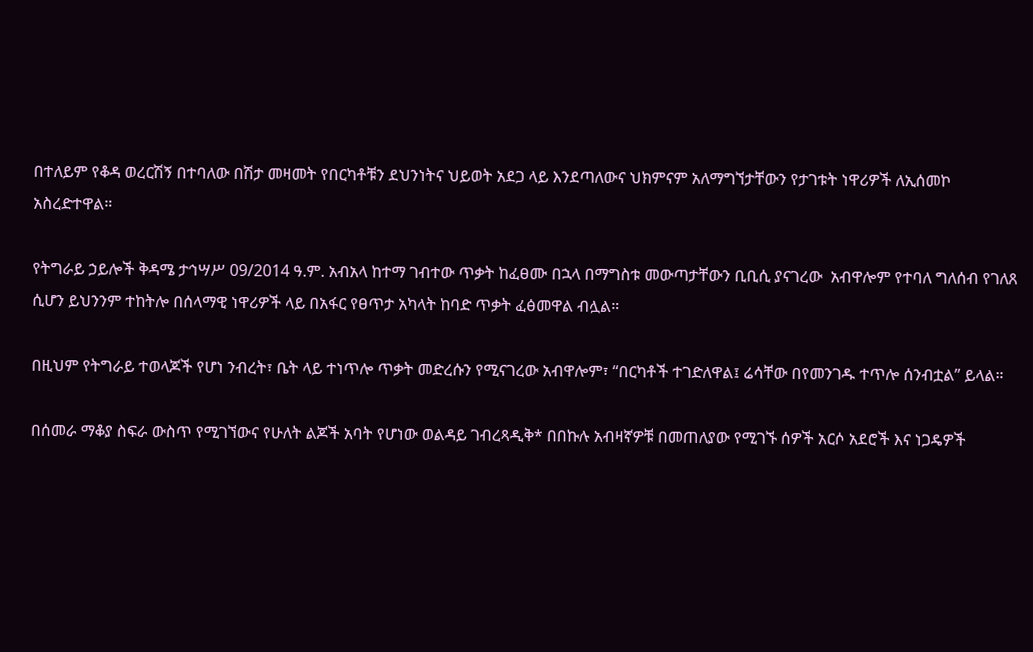በተለይም የቆዳ ወረርሽኝ በተባለው በሽታ መዛመት የበርካቶቹን ደህንነትና ህይወት አደጋ ላይ እንደጣለውና ህክምናም አለማግኘታቸውን የታገቱት ነዋሪዎች ለኢሰመኮ አስረድተዋል።

የትግራይ ኃይሎች ቅዳሜ ታኅሣሥ 09/2014 ዓ.ም. አብአላ ከተማ ገብተው ጥቃት ከፈፀሙ በኋላ በማግስቱ መውጣታቸውን ቢቢሲ ያናገረው  አብዋሎም የተባለ ግለሰብ የገለጸ ሲሆን ይህንንም ተከትሎ በሰላማዊ ነዋሪዎች ላይ በአፋር የፀጥታ አካላት ከባድ ጥቃት ፈፅመዋል ብሏል።

በዚህም የትግራይ ተወላጆች የሆነ ንብረት፣ ቤት ላይ ተነጥሎ ጥቃት መድረሱን የሚናገረው አብዋሎም፣ “በርካቶች ተገድለዋል፤ ሬሳቸው በየመንገዱ ተጥሎ ሰንብቷል” ይላል።

በሰመራ ማቆያ ስፍራ ውስጥ የሚገኘውና የሁለት ልጆች አባት የሆነው ወልዳይ ገብረጻዲቅ* በበኩሉ አብዛኛዎቹ በመጠለያው የሚገኙ ሰዎች አርሶ አደሮች እና ነጋዴዎች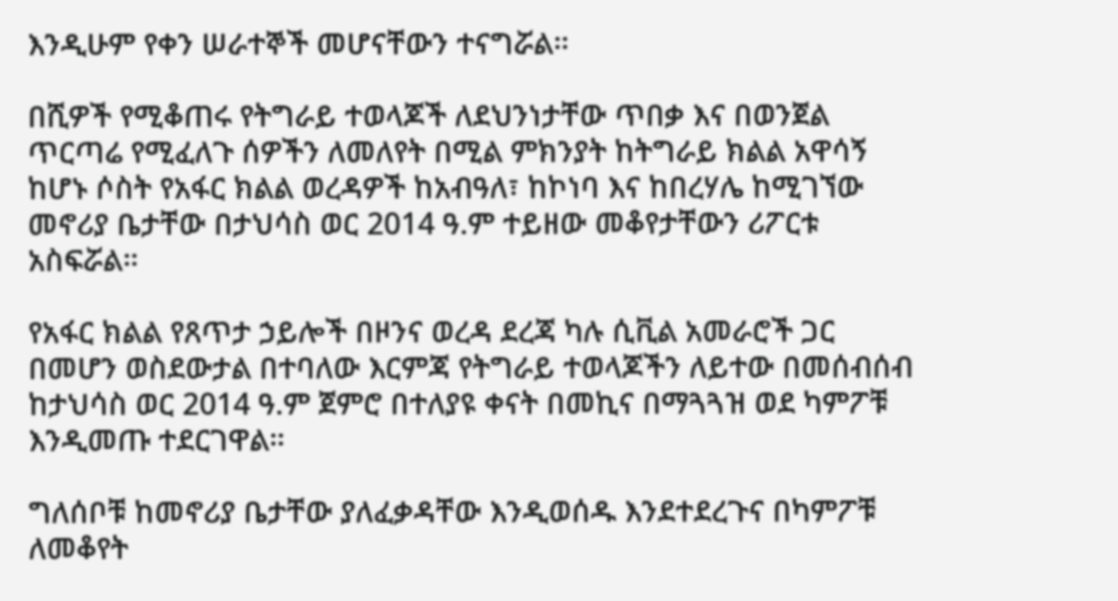እንዲሁም የቀን ሠራተኞች መሆናቸውን ተናግሯል።

በሺዎች የሚቆጠሩ የትግራይ ተወላጆች ለደህንነታቸው ጥበቃ እና በወንጀል ጥርጣሬ የሚፈለጉ ሰዎችን ለመለየት በሚል ምክንያት ከትግራይ ክልል አዋሳኝ ከሆኑ ሶስት የአፋር ክልል ወረዳዎች ከአብዓለ፣ ከኮነባ እና ከበረሃሌ ከሚገኘው መኖሪያ ቤታቸው በታህሳስ ወር 2014 ዓ.ም ተይዘው መቆየታቸውን ሪፖርቱ አስፍሯል።

የአፋር ክልል የጸጥታ ኃይሎች በዞንና ወረዳ ደረጃ ካሉ ሲቪል አመራሮች ጋር በመሆን ወስደውታል በተባለው እርምጃ የትግራይ ተወላጆችን ለይተው በመሰብሰብ ከታህሳስ ወር 2014 ዓ.ም ጀምሮ በተለያዩ ቀናት በመኪና በማጓጓዝ ወደ ካምፖቹ እንዲመጡ ተደርገዋል።

ግለሰቦቹ ከመኖሪያ ቤታቸው ያለፈቃዳቸው እንዲወሰዱ እንደተደረጉና በካምፖቹ ለመቆየት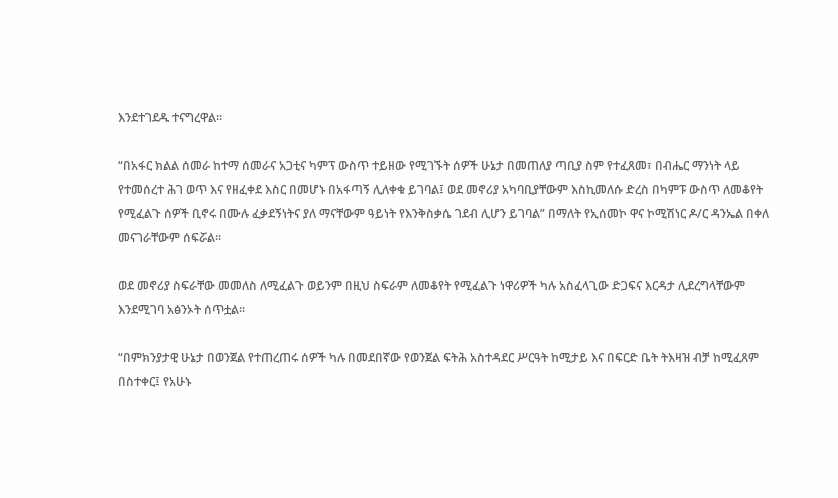እንደተገደዱ ተናግረዋል።

“በአፋር ክልል ሰመራ ከተማ ሰመራና አጋቲና ካምፕ ውስጥ ተይዘው የሚገኙት ሰዎች ሁኔታ በመጠለያ ጣቢያ ስም የተፈጸመ፣ በብሔር ማንነት ላይ የተመሰረተ ሕገ ወጥ እና የዘፈቀደ እስር በመሆኑ በአፋጣኝ ሊለቀቁ ይገባል፤ ወደ መኖሪያ አካባቢያቸውም እስኪመለሱ ድረስ በካምፑ ውስጥ ለመቆየት የሚፈልጉ ሰዎች ቢኖሩ በሙሉ ፈቃደኝነትና ያለ ማናቸውም ዓይነት የእንቅስቃሴ ገደብ ሊሆን ይገባል” በማለት የኢሰመኮ ዋና ኮሚሽነር ዶ/ር ዳንኤል በቀለ መናገራቸውም ሰፍሯል።

ወደ መኖሪያ ስፍራቸው መመለስ ለሚፈልጉ ወይንም በዚህ ስፍራም ለመቆየት የሚፈልጉ ነዋሪዎች ካሉ አስፈላጊው ድጋፍና እርዳታ ሊደረግላቸውም እንደሚገባ አፅንኦት ሰጥቷል።

“በምክንያታዊ ሁኔታ በወንጀል የተጠረጠሩ ሰዎች ካሉ በመደበኛው የወንጀል ፍትሕ አስተዳደር ሥርዓት ከሚታይ እና በፍርድ ቤት ትእዛዝ ብቻ ከሚፈጸም በስተቀር፤ የአሁኑ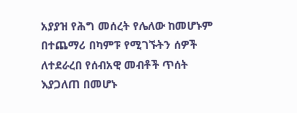አያያዝ የሕግ መሰረት የሌለው ከመሆኑም በተጨማሪ በካምፑ የሚገኙትን ሰዎች ለተደራረበ የሰብአዊ መብቶች ጥሰት እያጋለጠ በመሆኑ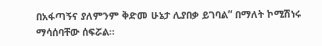በአፋጣኝና ያለምንም ቅድመ ሁኔታ ሊያበቃ ይገባል” በማለት ኮሚሽነሩ ማሳሰባቸው ሰፍሯል።